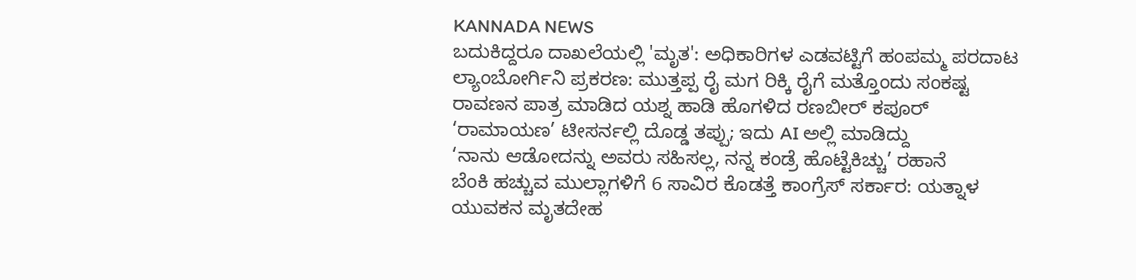KANNADA NEWS
ಬದುಕಿದ್ದರೂ ದಾಖಲೆಯಲ್ಲಿ 'ಮೃತ': ಅಧಿಕಾರಿಗಳ ಎಡವಟ್ಟಿಗೆ ಹಂಪಮ್ಮ ಪರದಾಟ
ಲ್ಯಾಂಬೋರ್ಗಿನಿ ಪ್ರಕರಣ: ಮುತ್ತಪ್ಪ ರೈ ಮಗ ರಿಕ್ಕಿ ರೈಗೆ ಮತ್ತೊಂದು ಸಂಕಷ್ಟ
ರಾವಣನ ಪಾತ್ರ ಮಾಡಿದ ಯಶ್ನ ಹಾಡಿ ಹೊಗಳಿದ ರಣಬೀರ್ ಕಪೂರ್
‘ರಾಮಾಯಣ’ ಟೀಸರ್ನಲ್ಲಿ ದೊಡ್ಡ ತಪ್ಪು; ಇದು AI ಅಲ್ಲಿ ಮಾಡಿದ್ದು
‘ನಾನು ಆಡೋದನ್ನು ಅವರು ಸಹಿಸಲ್ಲ, ನನ್ನ ಕಂಡ್ರೆ ಹೊಟ್ಟೆಕಿಚ್ಚು’ ರಹಾನೆ
ಬೆಂಕಿ ಹಚ್ಚುವ ಮುಲ್ಲಾಗಳಿಗೆ 6 ಸಾವಿರ ಕೊಡತ್ತೆ ಕಾಂಗ್ರೆಸ್ ಸರ್ಕಾರ: ಯತ್ನಾಳ
ಯುವಕನ ಮೃತದೇಹ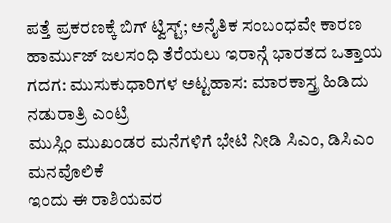ಪತ್ತೆ ಪ್ರಕರಣಕ್ಕೆ ಬಿಗ್ ಟ್ವಿಸ್ಟ್; ಅನೈತಿಕ ಸಂಬಂಧವೇ ಕಾರಣ
ಹಾರ್ಮುಜ್ ಜಲಸಂಧಿ ತೆರೆಯಲು ಇರಾನ್ಗೆ ಭಾರತದ ಒತ್ತಾಯ
ಗದಗ: ಮುಸುಕುಧಾರಿಗಳ ಅಟ್ಟಹಾಸ: ಮಾರಕಾಸ್ತ್ರ ಹಿಡಿದು ನಡುರಾತ್ರಿ ಎಂಟ್ರಿ
ಮುಸ್ಲಿಂ ಮುಖಂಡರ ಮನೆಗಳಿಗೆ ಭೇಟಿ ನೀಡಿ ಸಿಎಂ, ಡಿಸಿಎಂ ಮನವೊಲಿಕೆ
ಇಂದು ಈ ರಾಶಿಯವರ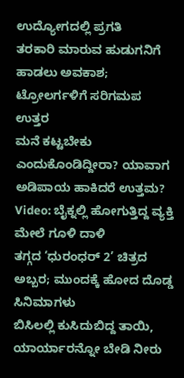ಉದ್ಯೋಗದಲ್ಲಿ ಪ್ರಗತಿ
ತರಕಾರಿ ಮಾರುವ ಹುಡುಗನಿಗೆ ಹಾಡಲು ಅವಕಾಶ; ಟ್ರೋಲರ್ಗಳಿಗೆ ಸರಿಗಮಪ ಉತ್ತರ
ಮನೆ ಕಟ್ಟಬೇಕು ಎಂದುಕೊಂಡಿದ್ದೀರಾ? ಯಾವಾಗ ಅಡಿಪಾಯ ಹಾಕಿದರೆ ಉತ್ತಮ?
Video: ಬೈಕ್ನಲ್ಲಿ ಹೋಗುತ್ತಿದ್ದ ವ್ಯಕ್ತಿ ಮೇಲೆ ಗೂಳಿ ದಾಳಿ
ತಗ್ಗದ ‘ಧುರಂಧರ್ 2’ ಚಿತ್ರದ ಅಬ್ಬರ; ಮುಂದಕ್ಕೆ ಹೋದ ದೊಡ್ಡ ಸಿನಿಮಾಗಳು
ಬಿಸಿಲಲ್ಲಿ ಕುಸಿದುಬಿದ್ದ ತಾಯಿ, ಯಾರ್ಯಾರನ್ನೋ ಬೇಡಿ ನೀರು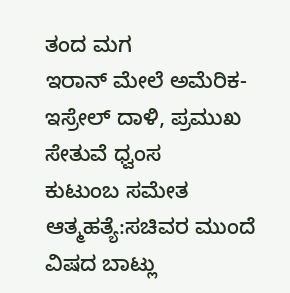ತಂದ ಮಗ
ಇರಾನ್ ಮೇಲೆ ಅಮೆರಿಕ-ಇಸ್ರೇಲ್ ದಾಳಿ, ಪ್ರಮುಖ ಸೇತುವೆ ಧ್ವಂಸ
ಕುಟುಂಬ ಸಮೇತ ಆತ್ಮಹತ್ಯೆ:ಸಚಿವರ ಮುಂದೆ ವಿಷದ ಬಾಟ್ಲು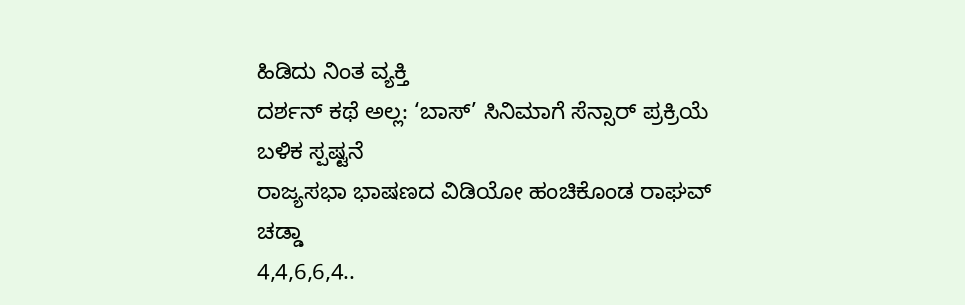ಹಿಡಿದು ನಿಂತ ವ್ಯಕ್ತಿ
ದರ್ಶನ್ ಕಥೆ ಅಲ್ಲ: ‘ಬಾಸ್’ ಸಿನಿಮಾಗೆ ಸೆನ್ಸಾರ್ ಪ್ರಕ್ರಿಯೆ ಬಳಿಕ ಸ್ಪಷ್ಟನೆ
ರಾಜ್ಯಸಭಾ ಭಾಷಣದ ವಿಡಿಯೋ ಹಂಚಿಕೊಂಡ ರಾಘವ್ ಚಡ್ಡಾ
4,4,6,6,4..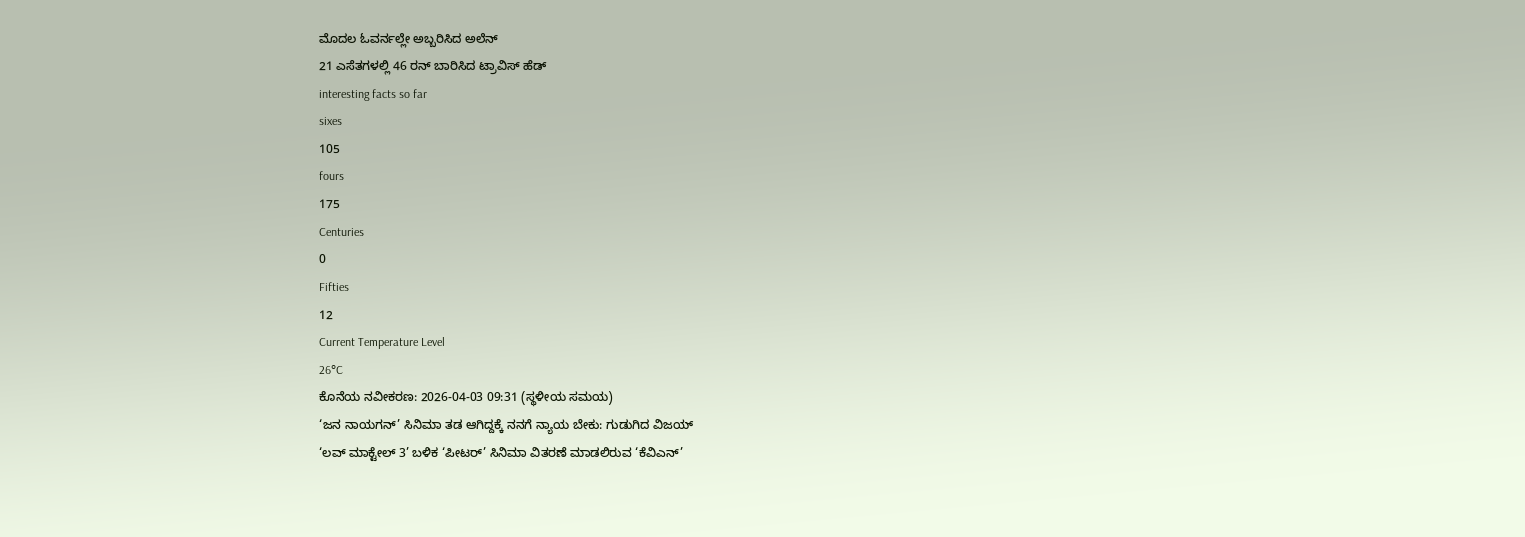ಮೊದಲ ಓವರ್ನಲ್ಲೇ ಅಬ್ಬರಿಸಿದ ಅಲೆನ್
21 ಎಸೆತಗಳಲ್ಲಿ 46 ರನ್ ಬಾರಿಸಿದ ಟ್ರಾವಿಸ್ ಹೆಡ್
interesting facts so far
sixes
105
fours
175
Centuries
0
Fifties
12
Current Temperature Level
26°C
ಕೊನೆಯ ನವೀಕರಣ: 2026-04-03 09:31 (ಸ್ಥಳೀಯ ಸಮಯ)
‘ಜನ ನಾಯಗನ್’ ಸಿನಿಮಾ ತಡ ಆಗಿದ್ದಕ್ಕೆ ನನಗೆ ನ್ಯಾಯ ಬೇಕು: ಗುಡುಗಿದ ವಿಜಯ್
‘ಲವ್ ಮಾಕ್ಟೇಲ್ 3’ ಬಳಿಕ ‘ಪೀಟರ್’ ಸಿನಿಮಾ ವಿತರಣೆ ಮಾಡಲಿರುವ ‘ಕೆವಿಎನ್’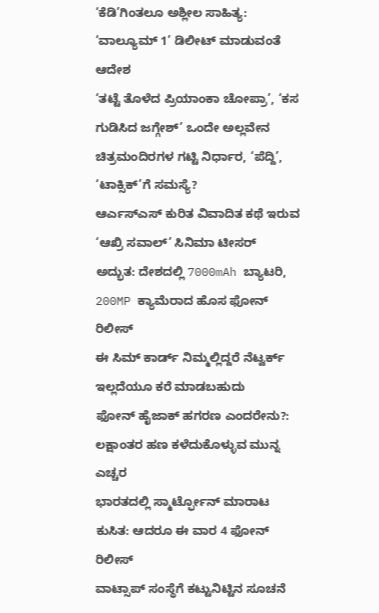‘ಕೆಡಿ’ಗಿಂತಲೂ ಅಶ್ಲೀಲ ಸಾಹಿತ್ಯ: ‘ವಾಲ್ಯೂಮ್ 1’ ಡಿಲೀಟ್ ಮಾಡುವಂತೆ ಆದೇಶ
‘ತಟ್ಟೆ ತೊಳೆದ ಪ್ರಿಯಾಂಕಾ ಚೋಪ್ರಾ’, ‘ಕಸ ಗುಡಿಸಿದ ಜಗ್ಗೇಶ್’ ಒಂದೇ ಅಲ್ಲವೇನ
ಚಿತ್ರಮಂದಿರಗಳ ಗಟ್ಟಿ ನಿರ್ಧಾರ, ‘ಪೆದ್ದಿ’, ‘ಟಾಕ್ಸಿಕ್’ಗೆ ಸಮಸ್ಯೆ?
ಆರ್ಎಸ್ಎಸ್ ಕುರಿತ ವಿವಾದಿತ ಕಥೆ ಇರುವ ‘ಆಖ್ರಿ ಸವಾಲ್’ ಸಿನಿಮಾ ಟೀಸರ್
ಅದ್ಭುತ: ದೇಶದಲ್ಲಿ 7000mAh ಬ್ಯಾಟರಿ, 200MP ಕ್ಯಾಮೆರಾದ ಹೊಸ ಫೋನ್ ರಿಲೀಸ್
ಈ ಸಿಮ್ ಕಾರ್ಡ್ ನಿಮ್ಮಲ್ಲಿದ್ದರೆ ನೆಟ್ವರ್ಕ್ ಇಲ್ಲದೆಯೂ ಕರೆ ಮಾಡಬಹುದು
ಫೋನ್ ಹೈಜಾಕ್ ಹಗರಣ ಎಂದರೇನು?: ಲಕ್ಷಾಂತರ ಹಣ ಕಳೆದುಕೊಳ್ಳುವ ಮುನ್ನ ಎಚ್ಚರ
ಭಾರತದಲ್ಲಿ ಸ್ಮಾರ್ಟ್ಫೋನ್ ಮಾರಾಟ ಕುಸಿತ: ಆದರೂ ಈ ವಾರ 4 ಫೋನ್ ರಿಲೀಸ್
ವಾಟ್ಸಾಪ್ ಸಂಸ್ಥೆಗೆ ಕಟ್ಟುನಿಟ್ಟಿನ ಸೂಚನೆ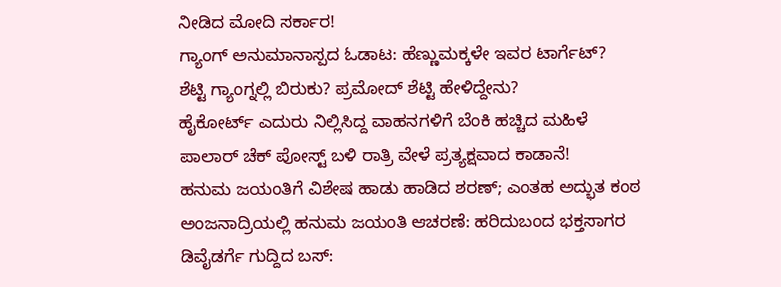ನೀಡಿದ ಮೋದಿ ಸರ್ಕಾರ!
ಗ್ಯಾಂಗ್ ಅನುಮಾನಾಸ್ಪದ ಓಡಾಟ: ಹೆಣ್ಣುಮಕ್ಕಳೇ ಇವರ ಟಾರ್ಗೆಟ್?
ಶೆಟ್ಟಿ ಗ್ಯಾಂಗ್ನಲ್ಲಿ ಬಿರುಕು? ಪ್ರಮೋದ್ ಶೆಟ್ಟಿ ಹೇಳಿದ್ದೇನು?
ಹೈಕೋರ್ಟ್ ಎದುರು ನಿಲ್ಲಿಸಿದ್ದ ವಾಹನಗಳಿಗೆ ಬೆಂಕಿ ಹಚ್ಚಿದ ಮಹಿಳೆ
ಪಾಲಾರ್ ಚೆಕ್ ಪೋಸ್ಟ್ ಬಳಿ ರಾತ್ರಿ ವೇಳೆ ಪ್ರತ್ಯಕ್ಷವಾದ ಕಾಡಾನೆ!
ಹನುಮ ಜಯಂತಿಗೆ ವಿಶೇಷ ಹಾಡು ಹಾಡಿದ ಶರಣ್; ಎಂತಹ ಅದ್ಭುತ ಕಂಠ
ಅಂಜನಾದ್ರಿಯಲ್ಲಿ ಹನುಮ ಜಯಂತಿ ಆಚರಣೆ: ಹರಿದುಬಂದ ಭಕ್ತಸಾಗರ
ಡಿವೈಡರ್ಗೆ ಗುದ್ದಿದ ಬಸ್: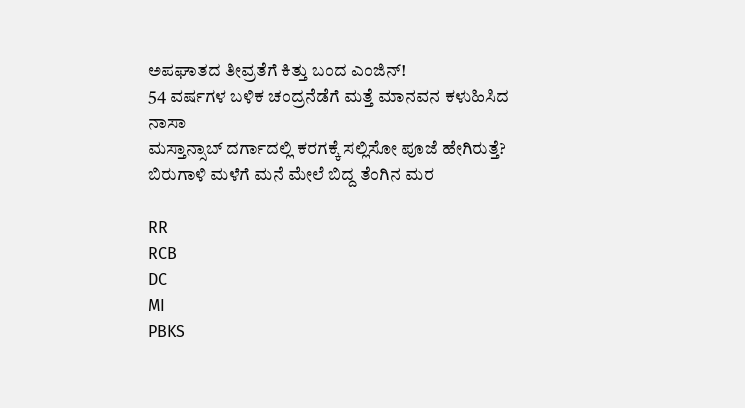ಅಪಘಾತದ ತೀವ್ರತೆಗೆ ಕಿತ್ತು ಬಂದ ಎಂಜಿನ್!
54 ವರ್ಷಗಳ ಬಳಿಕ ಚಂದ್ರನೆಡೆಗೆ ಮತ್ತೆ ಮಾನವನ ಕಳುಹಿಸಿದ ನಾಸಾ
ಮಸ್ತಾನ್ಸಾಬ್ ದರ್ಗಾದಲ್ಲಿ ಕರಗಕ್ಕೆ ಸಲ್ಲಿಸೋ ಪೂಜೆ ಹೇಗಿರುತ್ತೆ?
ಬಿರುಗಾಳಿ ಮಳೆಗೆ ಮನೆ ಮೇಲೆ ಬಿದ್ದ ತೆಂಗಿನ ಮರ

RR
RCB
DC
MI
PBKS